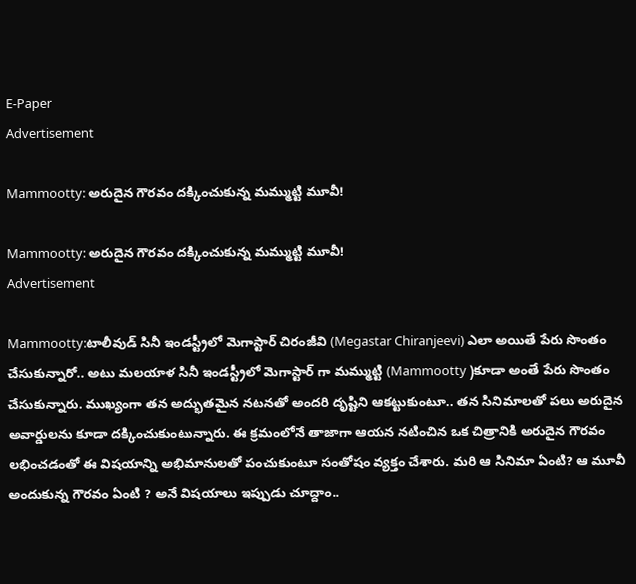E-Paper
Advertisement

Mammootty: అరుదైన గౌరవం దక్కించుకున్న మమ్ముట్టి మూవీ!

Mammootty: అరుదైన గౌరవం దక్కించుకున్న మమ్ముట్టి మూవీ!
Advertisement

Mammootty:టాలీవుడ్ సినీ ఇండస్ట్రీలో మెగాస్టార్ చిరంజీవి (Megastar Chiranjeevi) ఎలా అయితే పేరు సొంతం చేసుకున్నారో.. అటు మలయాళ సినీ ఇండస్ట్రీలో మెగాస్టార్ గా మమ్ముట్టి (Mammootty )కూడా అంతే పేరు సొంతం చేసుకున్నారు. ముఖ్యంగా తన అద్భుతమైన నటనతో అందరి దృష్టిని ఆకట్టుకుంటూ.. తన సినిమాలతో పలు అరుదైన అవార్డులను కూడా దక్కించుకుంటున్నారు. ఈ క్రమంలోనే తాజాగా ఆయన నటించిన ఒక చిత్రానికి అరుదైన గౌరవం లభించడంతో ఈ విషయాన్ని అభిమానులతో పంచుకుంటూ సంతోషం వ్యక్తం చేశారు. మరి ఆ సినిమా ఏంటి? ఆ మూవీ అందుకున్న గౌరవం ఏంటి ? అనే విషయాలు ఇప్పుడు చూద్దాం..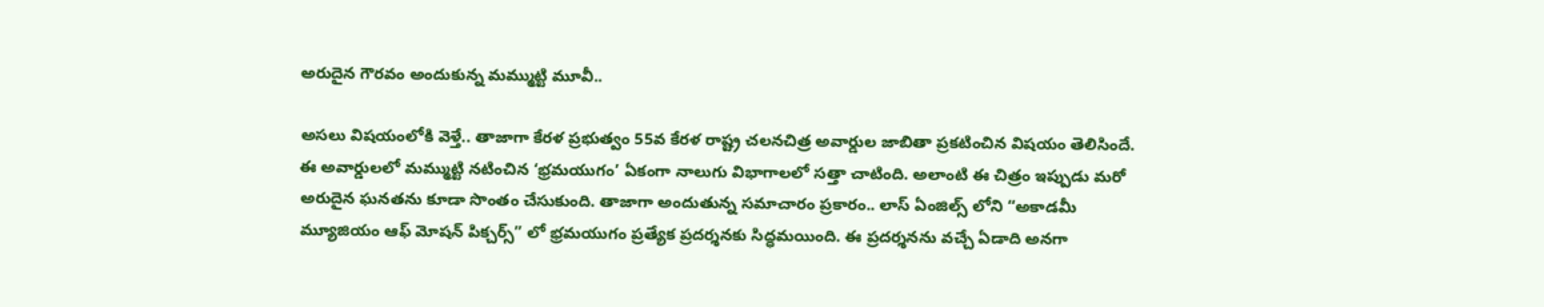అరుదైన గౌరవం అందుకున్న మమ్ముట్టి మూవీ..

అసలు విషయంలోకి వెళ్తే.. తాజాగా కేరళ ప్రభుత్వం 55వ కేరళ రాష్ట్ర చలనచిత్ర అవార్డుల జాబితా ప్రకటించిన విషయం తెలిసిందే. ఈ అవార్డులలో మమ్ముట్టి నటించిన ‘భ్రమయుగం’ ఏకంగా నాలుగు విభాగాలలో సత్తా చాటింది. అలాంటి ఈ చిత్రం ఇప్పుడు మరో అరుదైన ఘనతను కూడా సొంతం చేసుకుంది. తాజాగా అందుతున్న సమాచారం ప్రకారం.. లాస్ ఏంజిల్స్ లోని “అకాడమీ మ్యూజియం ఆఫ్ మోషన్ పిక్చర్స్” లో భ్రమయుగం ప్రత్యేక ప్రదర్శనకు సిద్ధమయింది. ఈ ప్రదర్శనను వచ్చే ఏడాది అనగా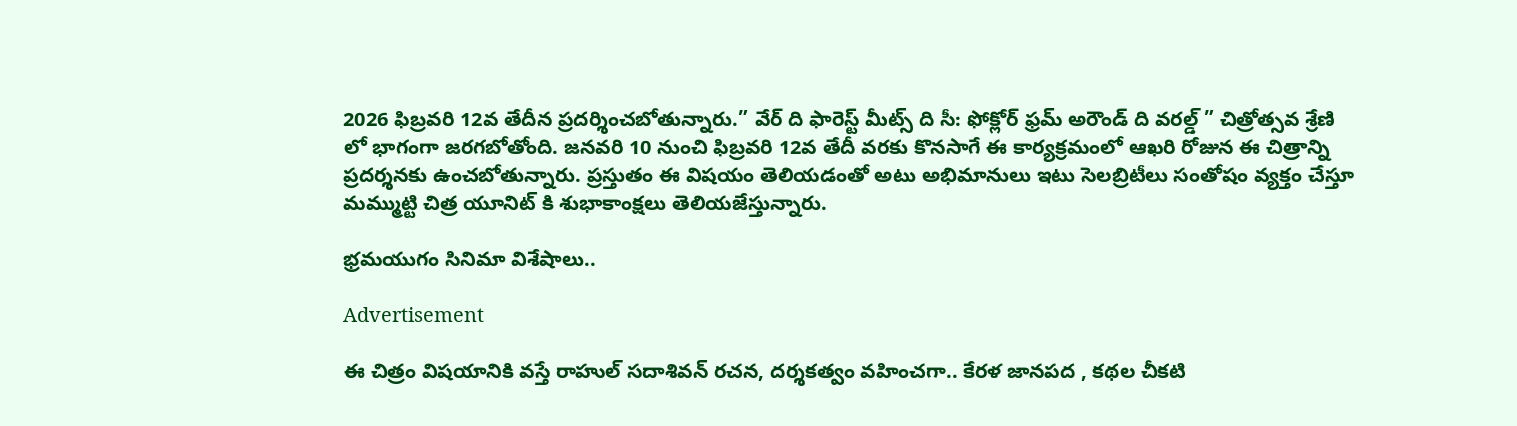2026 ఫిబ్రవరి 12వ తేదీన ప్రదర్శించబోతున్నారు.” వేర్ ది ఫారెస్ట్ మీట్స్ ది సీ: ఫోక్లోర్ ఫ్రమ్ అరౌండ్ ది వరల్డ్ ” చిత్రోత్సవ శ్రేణి లో భాగంగా జరగబోతోంది. జనవరి 10 నుంచి ఫిబ్రవరి 12వ తేదీ వరకు కొనసాగే ఈ కార్యక్రమంలో ఆఖరి రోజున ఈ చిత్రాన్ని ప్రదర్శనకు ఉంచబోతున్నారు. ప్రస్తుతం ఈ విషయం తెలియడంతో అటు అభిమానులు ఇటు సెలబ్రిటీలు సంతోషం వ్యక్తం చేస్తూ మమ్ముట్టి చిత్ర యూనిట్ కి శుభాకాంక్షలు తెలియజేస్తున్నారు.

భ్రమయుగం సినిమా విశేషాలు..

Advertisement

ఈ చిత్రం విషయానికి వస్తే రాహుల్ సదాశివన్ రచన, దర్శకత్వం వహించగా.. కేరళ జానపద , కథల చీకటి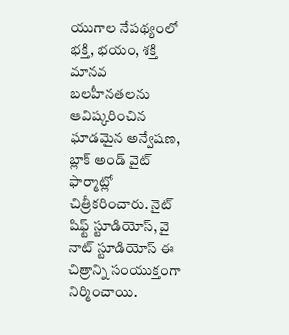యుగాల నేపథ్యంలో భక్తి, భయం, శక్తి మానవ బలహీనతలను ఆవిష్కరించిన ఘాడమైన అన్వేషణ, బ్లాక్ అండ్ వైట్ ఫార్మాట్లో చిత్రీకరించారు. నైట్ షిఫ్ట్ స్టూడియోస్, వై నాట్ స్టూడియోస్ ఈ చిత్రాన్ని సంయుక్తంగా నిర్మించాయి.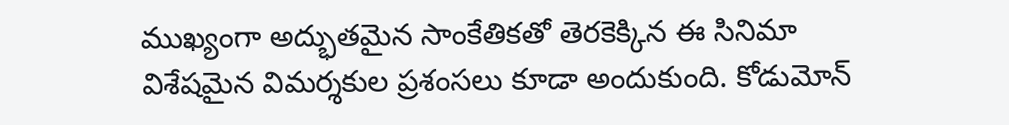ముఖ్యంగా అద్భుతమైన సాంకేతికతో తెరకెక్కిన ఈ సినిమా విశేషమైన విమర్శకుల ప్రశంసలు కూడా అందుకుంది. కోడుమోన్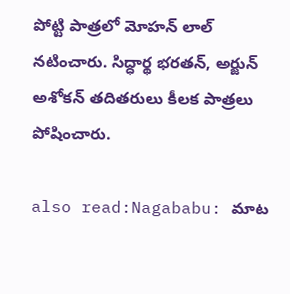పోట్టి పాత్రలో మోహన్ లాల్ నటించారు. సిద్ధార్థ భరతన్, అర్జున్ అశోకన్ తదితరులు కీలక పాత్రలు పోషించారు.

also read:Nagababu: మాట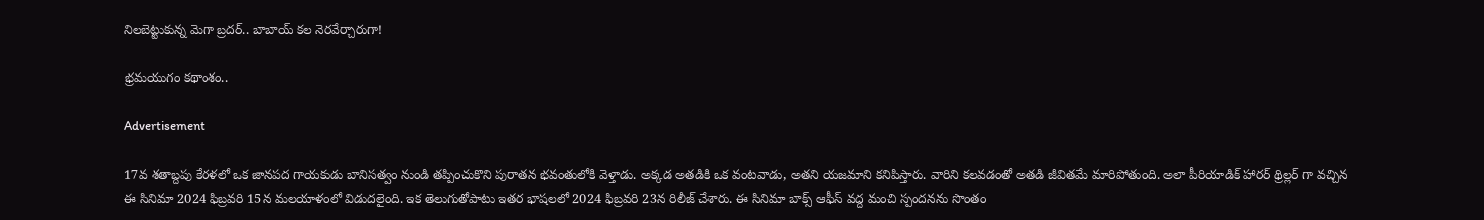నిలబెట్టుకున్న మెగా బ్రదర్.. బాబాయ్ కల నెరవేర్చారుగా!

భ్రమయుగం కథాంశం..

Advertisement

17వ శతాబ్దపు కేరళలో ఒక జానపద గాయకుడు బానిసత్వం నుండి తప్పించుకొని పురాతన భవంతులోకి వెళ్తాడు. అక్కడ అతడికి ఒక వంటవాడు, అతని యజమాని కనిపిస్తారు. వారిని కలవడంతో అతడి జీవితమే మారిపోతుంది. అలా పీరియాడిక్ హారర్ థ్రిల్లర్ గా వచ్చిన ఈ సినిమా 2024 ఫిబ్రవరి 15న మలయాళంలో విడుదలైంది. ఇక తెలుగుతోపాటు ఇతర భాషలలో 2024 ఫిబ్రవరి 23న రిలీజ్ చేశారు. ఈ సినిమా బాక్స్ ఆఫీస్ వద్ద మంచి స్పందనను సొంతం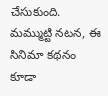చేసుకుంది. మమ్ముట్టి నటన, ఈ సినిమా కథనం కూడా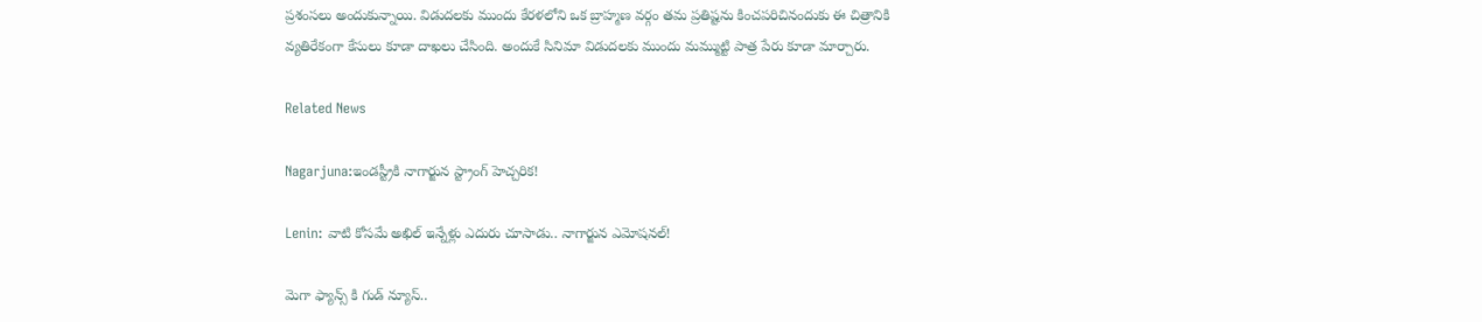ప్రశంసలు అందుకున్నాయి. విడుదలకు ముందు కేరళలోని ఒక బ్రాహ్మణ వర్గం తమ ప్రతిష్టను కించపరిచినందుకు ఈ చిత్రానికి వ్యతిరేకంగా కేసులు కూడా దాఖలు చేసింది. అందుకే సినిమా విడుదలకు ముందు మమ్ముట్టి పాత్ర పేరు కూడా మార్చారు.

Related News

Nagarjuna:ఇండస్ట్రీకి నాగార్జున స్ట్రాంగ్ హెచ్చరిక!

Lenin: వాటి కోసమే అఖిల్ ఇన్నేళ్లు ఎదురు చూసాడు.. నాగార్జున ఎమోషనల్!

మెగా ఫ్యాన్స్ కి గుడ్ న్యూస్..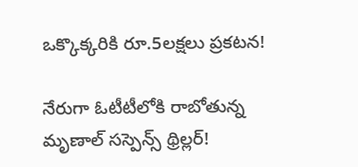ఒక్కొక్కరికి రూ.5లక్షలు ప్రకటన!

నేరుగా ఓటీటీలోకి రాబోతున్న మృణాల్ సస్పెన్స్ థ్రిల్లర్!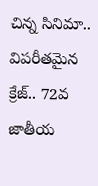చిన్న సినిమా.. విపరీతమైన క్రేజ్.. 72వ జాతీయ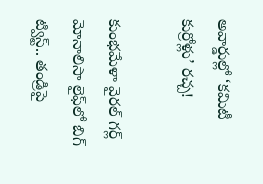అవార్డుల్లో ‘కమిటీ కుర్రోళ్లు’ రచ్చ!

కుంభమేళా వైరల్ గర్ల్ మోనాలిసా లైఫ్‌లో బిగ్ ట్విస్ట్.. తండ్రిపై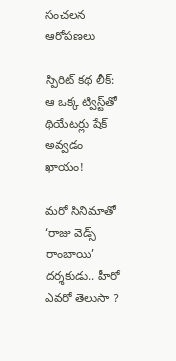సంచలన ఆరోపణలు

స్పిరిట్ కథ లీక్: ఆ ఒక్క ట్విస్ట్‌తో థియేటర్లు షేక్ అవ్వడం ఖాయం!

మరో సినిమాతో ‘రాజు వెడ్స్ రాంబాయి’ దర్శకుడు.. హీరో ఎవరో తెలుసా ?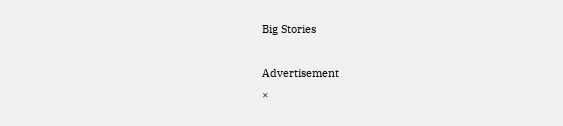Big Stories

Advertisement
×